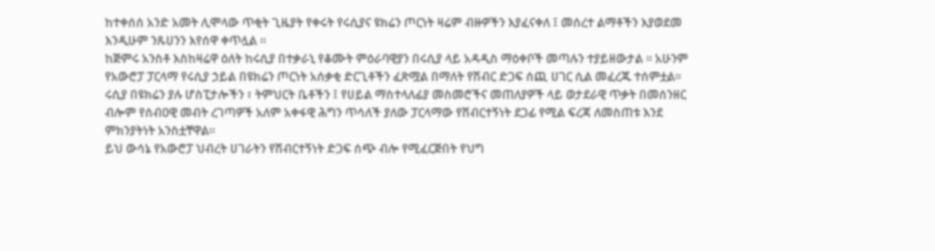ከተቀሰሰ አንድ አመት ሊሞላው ጥቂት ጊዜያት የቀሩት የሩሲያና ዩክሬን ጦርነት ዛሬም ብዙዎችን እያፈናቀለ ፤ መሰረተ ልማቶችን እያወደመ እንዲሁም ንጹሀንን እየሰዋ ቀጥሏል ።
ከጅምሩ አንስቶ እስከዛሬዋ ዕለት ከሩሲያ በተቃራኒ የቆሙት ምዕራባዊያን በሩሲያ ላይ አዳዲስ ማዕቀቦች መጣሉን ተያይዘውታል ። አሁንም የአውሮፓ ፓርላማ የሩሲያ ኃይል በዩክሬን ጦርነት አሰቃቂ ድርጊቶችን ፈጽሟል በማለት የሽብር ድጋፍ ሰጪ ሀገር ሲል መፈረጁ ተሰምቷል፡፡
ሩሲያ በዩክሬን ያሉ ሆስፒታሎችን ፣ ትምህርት ቤቶችን ፤ የሀይል ማስተላለፊያ መስመሮችና መጠለያዎች ላይ ወታደራዊ ጥቃት በመሰንዘር ብሎም የሰብዐዊ መብት ረገጣዎች አለም አቀፋዊ ሕግን ጥሳለች ያለው ፓርላማው የሽብርተኝነት ደጋፊ የሚል ፍረጃ ለመስጠቱ እንደ ምክንያትነት አንስቷቸዋል።
ይህ ውሳኔ የአውሮፓ ህብረት ሀገራትን የሽብርተኝነት ድጋፍ ሰጭ ብሎ የሚፈርጅበት የህግ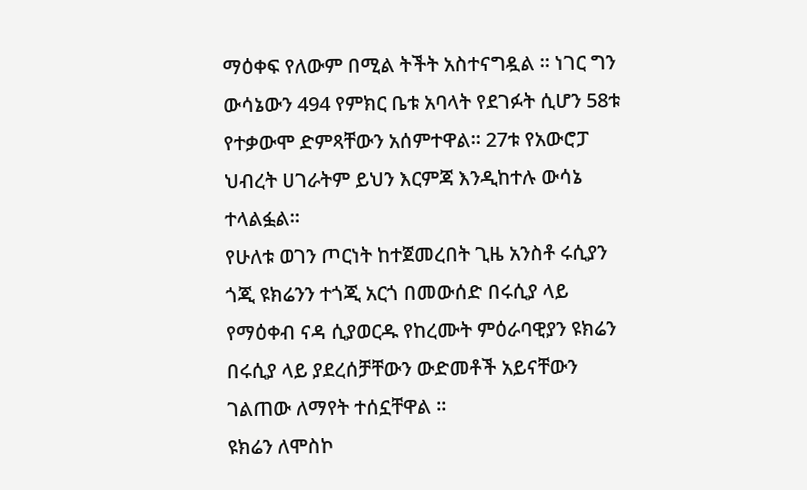ማዕቀፍ የለውም በሚል ትችት አስተናግዷል ። ነገር ግን ውሳኔውን 494 የምክር ቤቱ አባላት የደገፉት ሲሆን 58ቱ የተቃውሞ ድምጻቸውን አሰምተዋል። 27ቱ የአውሮፓ ህብረት ሀገራትም ይህን እርምጃ እንዲከተሉ ውሳኔ ተላልፏል።
የሁለቱ ወገን ጦርነት ከተጀመረበት ጊዜ አንስቶ ሩሲያን ጎጂ ዩክሬንን ተጎጂ አርጎ በመውሰድ በሩሲያ ላይ የማዕቀብ ናዳ ሲያወርዱ የከረሙት ምዕራባዊያን ዩክሬን በሩሲያ ላይ ያደረሰቻቸውን ውድመቶች አይናቸውን ገልጠው ለማየት ተሰኗቸዋል ።
ዩክሬን ለሞስኮ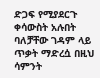ድጋፍ የሚያደርጉ ቀሳውስት አሉበት ባለቻቸው ገዳም ላይ ጥቃት ማድረሷ በዚህ ሳምንት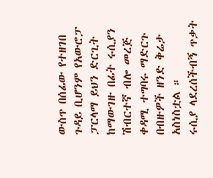ውስጥ በሰፊው የተዘገበ ጉዳይ ቢሆንም የአውሮፓ ፓርላማ ይህን ድርጊት ከማውገዙ በፊት ሩሲያን ሽብርተኛ ብሎ መረጅ ቀዳሚ ተግባሩ ማድርጉ በብዙዎች ዘንድ ቅሬታ አስነስቷል ።
ሩሲያ ላደረሰችብኝ ጥቃት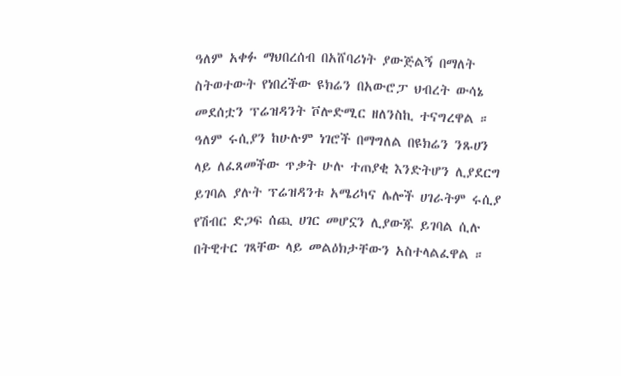ዓለም አቀፉ ማህበረሰብ በአሸባሪነት ያውጅልኝ በማለት ስትወተውት የነበረችው ዩክሬን በአውሮፓ ህብረት ውሳኔ መደሰቷን ፕሬዝዳንት ቮሎድሚር ዘለንስኪ ተናግረዋል ።
ዓለም ሩሲያን ከሁሉም ነገሮች በማግለል በዩክሬን ንጹሀን ላይ ለፈጸመችው ጥቃት ሁሉ ተጠያቂ እንድትሆን ሊያደርግ ይገባል ያሉት ፕሬዝዳንቱ አሜሪካና ሌሎች ሀገራትም ሩሲያ የሽብር ድጋፍ ሰጪ ሀገር መሆኗን ሊያውጁ ይገባል ሲሉ በትዊተር ገጻቸው ላይ መልዕክታቸውን አስተላልፈዋል ።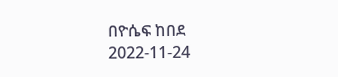በዮሴፍ ከበደ
2022-11-24